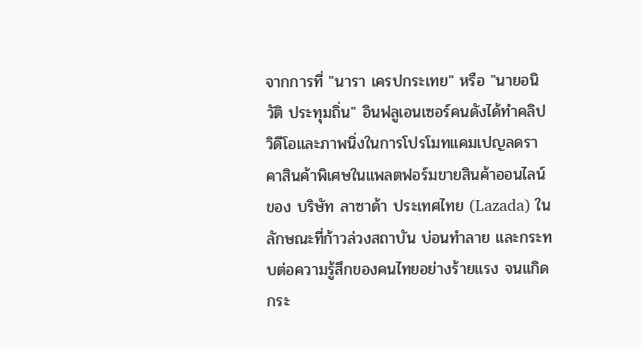จากการที่ "นารา เครปกระเทย" หรือ "นายอนิวัติ ประทุมถิ่น" อินฟลูเอนเซอร์คนดังได้ทำคลิปวิดีโอและภาพนิ่งในการโปรโมทแคมเปญลดราคาสินค้าพิเศษในแพลตฟอร์มขายสินค้าออนไลน์ของ บริษัท ลาซาด้า ประเทศไทย (Lazada) ในลักษณะที่ก้าวล่วงสถาบัน บ่อนทำลาย และกระทบต่อความรู้สึกของคนไทยอย่างร้ายแรง จนเเกิดกระ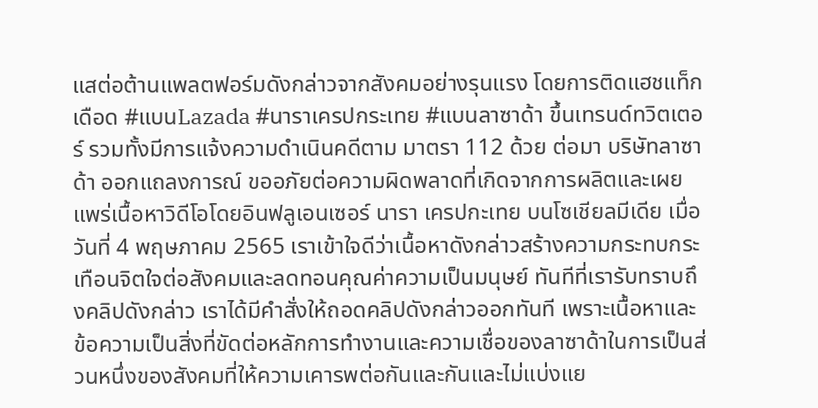แสต่อต้านแพลตฟอร์มดังกล่าวจากสังคมอย่างรุนแรง โดยการติดแฮชแท็กเดือด #แบนLazada #นาราเครปกระเทย #แบนลาซาด้า ขึ้นเทรนด์ทวิตเตอร์ รวมทั้งมีการแจ้งความดำเนินคดีตาม มาตรา 112 ด้วย ต่อมา บริษัทลาซาด้า ออกแถลงการณ์ ขออภัยต่อความผิดพลาดที่เกิดจากการผลิตและเผยแพร่เนื้อหาวิดีโอโดยอินฟลูเอนเซอร์ นารา เครปกะเทย บนโซเชียลมีเดีย เมื่อวันที่ 4 พฤษภาคม 2565 เราเข้าใจดีว่าเนื้อหาดังกล่าวสร้างความกระทบกระเทือนจิตใจต่อสังคมและลดทอนคุณค่าความเป็นมนุษย์ ทันทีที่เรารับทราบถึงคลิปดังกล่าว เราได้มีคำสั่งให้ถอดคลิปดังกล่าวออกทันที เพราะเนื้อหาและข้อความเป็นสิ่งที่ขัดต่อหลักการทำงานและความเชื่อของลาซาด้าในการเป็นส่วนหนึ่งของสังคมที่ให้ความเคารพต่อกันและกันและไม่แบ่งแย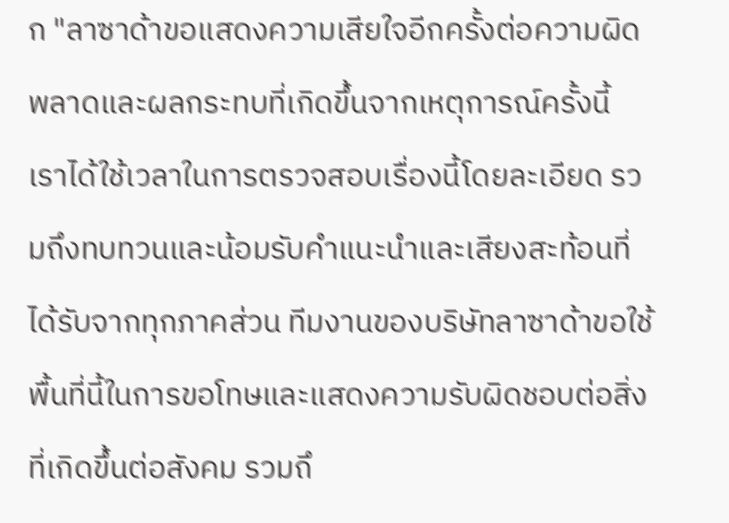ก "ลาซาด้าขอแสดงความเสียใจอีกครั้งต่อความผิดพลาดและผลกระทบที่เกิดขึ้นจากเหตุการณ์ครั้งนี้ เราได้ใช้เวลาในการตรวจสอบเรื่องนี้โดยละเอียด รวมถึงทบทวนและน้อมรับคำแนะนำและเสียงสะท้อนที่ได้รับจากทุกภาคส่วน ทีมงานของบริษัทลาซาด้าขอใช้พื้นที่นี้ในการขอโทษและแสดงความรับผิดชอบต่อสิ่งที่เกิดขึ้นต่อสังคม รวมถึ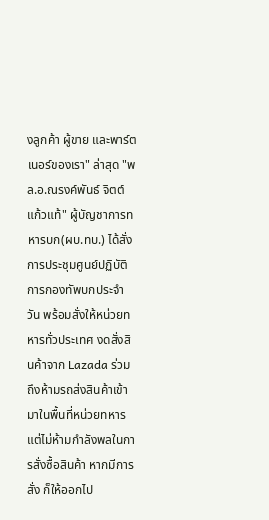งลูกค้า ผู้ขาย และพาร์ตเนอร์ของเรา" ล่าสุด "พล.อ.ณรงค์พันธ์ จิตต์แก้วแท้" ผู้บัญชาการทหารบก(ผบ.ทบ.) ได้สั่งการประชุมศูนย์ปฏิบัติการกองทัพบกประจำวัน พร้อมสั่งให้หน่วยทหารทั่วประเทศ งดสั่งสินค้าจาก Lazada ร่วมถึงห้ามรถส่งสินค้าเข้ามาในพื้นที่หน่วยทหารแต่ไม่ห้ามกำลังพลในการสั่งซื้อสินค้า หากมีการสั่ง ก็ให้ออกไป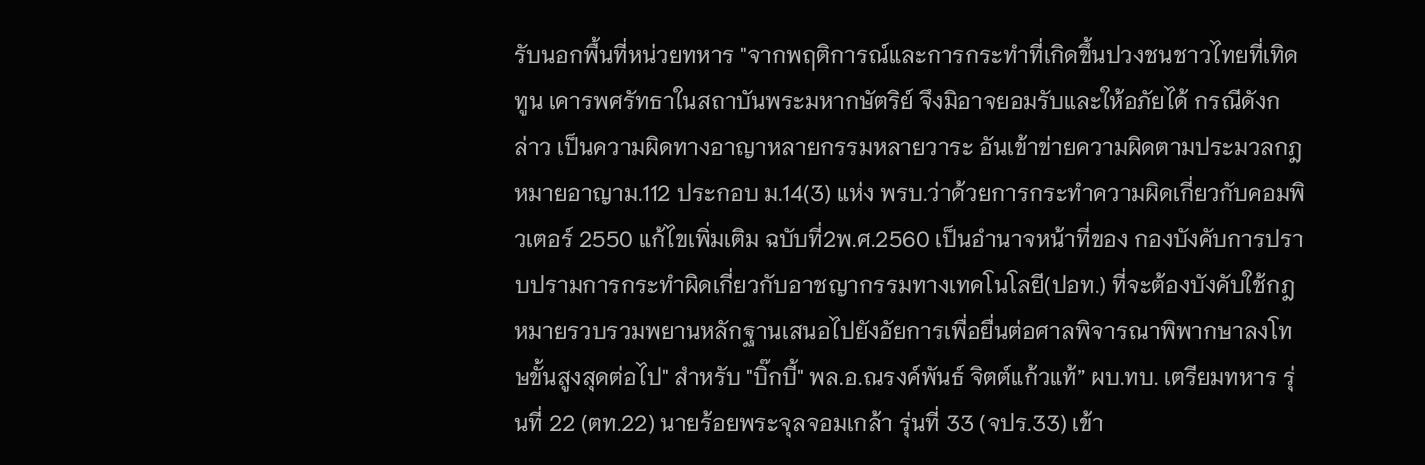รับนอกพื้นที่หน่วยทหาร "จากพฤติการณ์และการกระทำที่เกิดขึ้นปวงชนชาวไทยที่เทิดทูน เคารพศรัทธาในสถาบันพระมหากษัตริย์ จึงมิอาจยอมรับและให้อภัยได้ กรณีดังกล่าว เป็นความผิดทางอาญาหลายกรรมหลายวาระ อันเข้าข่ายความผิดตามประมวลกฎหมายอาญาม.112 ประกอบ ม.14(3) แห่ง พรบ.ว่าด้วยการกระทําความผิดเกี่ยวกับคอมพิวเตอร์ 2550 แก้ไขเพิ่มเติม ฉบับที่2พ.ศ.2560 เป็นอำนาจหน้าที่ของ กองบังคับการปราบปรามการกระทำผิดเกี่ยวกับอาชญากรรมทางเทคโนโลยี(ปอท.) ที่จะต้องบังคับใช้กฎหมายรวบรวมพยานหลักฐานเสนอไปยังอัยการเพื่อยื่นต่อศาลพิจารณาพิพากษาลงโทษขั้นสูงสุดต่อไป" สำหรับ "บิ๊กบี้" พล.อ.ณรงค์พันธ์ จิตต์แก้วแท้” ผบ.ทบ. เตรียมทหาร รุ่นที่ 22 (ตท.22) นายร้อยพระจุลจอมเกล้า รุ่นที่ 33 (จปร.33) เข้า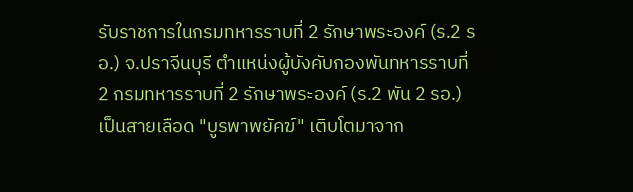รับราชการในกรมทหารราบที่ 2 รักษาพระองค์ (ร.2 รอ.) จ.ปราจีนบุรี ตำแหน่งผู้บังคับกองพันทหารราบที่ 2 กรมทหารราบที่ 2 รักษาพระองค์ (ร.2 พัน 2 รอ.) เป็นสายเลือด "บูรพาพยัคฆ์" เติบโตมาจาก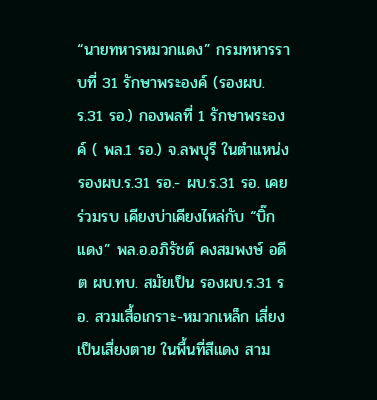“นายทหารหมวกแดง” กรมทหารราบที่ 31 รักษาพระองค์ (รองผบ.ร.31 รอ.) กองพลที่ 1 รักษาพระองค์ ( พล.1 รอ.) จ.ลพบุรี ในตำแหน่ง รองผบ.ร.31 รอ.- ผบ.ร.31 รอ. เคยร่วมรบ เคียงบ่าเคียงไหล่กับ “บิ๊กแดง” พล.อ.อภิรัชต์ คงสมพงษ์ อดีต ผบ.ทบ. สมัยเป็น รองผบ.ร.31 รอ. สวมเสื้อเกราะ-หมวกเหล็ก เสี่ยงเป็นเสี่ยงตาย ในพื้นที่สีแดง สาม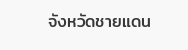จังหวัดชายแดน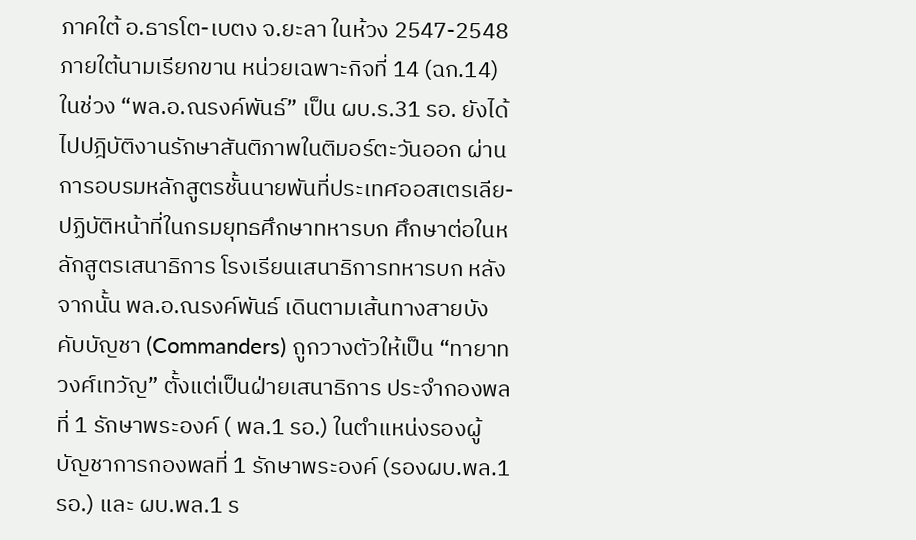ภาคใต้ อ.ธารโต-เบตง จ.ยะลา ในห้วง 2547-2548 ภายใต้นามเรียกขาน หน่วยเฉพาะกิจที่ 14 (ฉก.14) ในช่วง “พล.อ.ณรงค์พันธ์” เป็น ผบ.ร.31 รอ. ยังได้ไปปฎิบัติงานรักษาสันติภาพในติมอร์ตะวันออก ผ่านการอบรมหลักสูตรชั้นนายพันที่ประเทศออสเตรเลีย-ปฏิบัติหน้าที่ในกรมยุทธศึกษาทหารบก ศึกษาต่อในหลักสูตรเสนาธิการ โรงเรียนเสนาธิการทหารบก หลังจากนั้น พล.อ.ณรงค์พันธ์ เดินตามเส้นทางสายบังคับบัญชา (Commanders) ถูกวางตัวให้เป็น “ทายาทวงศ์เทวัญ” ตั้งแต่เป็นฝ่ายเสนาธิการ ประจำกองพลที่ 1 รักษาพระองค์ ( พล.1 รอ.) ในตำแหน่งรองผู้บัญชาการกองพลที่ 1 รักษาพระองค์ (รองผบ.พล.1 รอ.) และ ผบ.พล.1 ร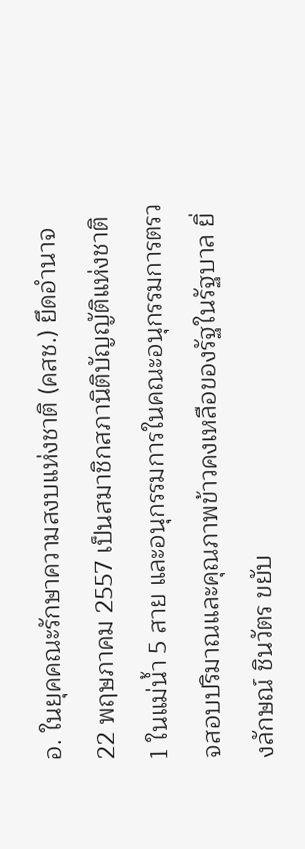อ. ในยุคคณะรักษาความสงบแห่งชาติ (คสช.) ยึดอำนาจ 22 พฤษภาคม 2557 เป็นสมาชิกสภานิติบัญญัติแห่งชาติ 1 ในแม่น้ำ 5 สาย และอนุกรรมการในคณะอนุกรรมการตรวจสอบปริมาณและคุณภาพข้าวคงเหลือของรัฐในรัฐบาล ยิ่งลักษณ์ ชินวัตร ขยับ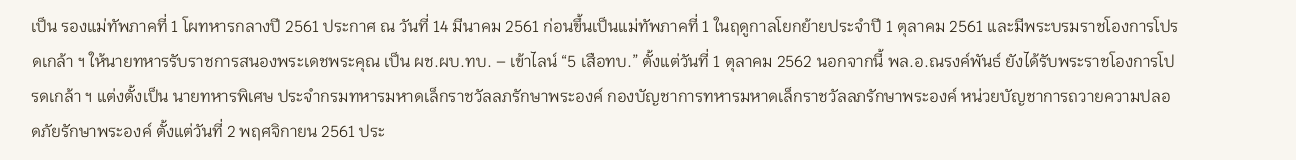เป็น รองแม่ทัพภาคที่ 1 โผทหารกลางปี 2561 ประกาศ ณ วันที่ 14 มีนาคม 2561 ก่อนขึ้นเป็นแม่ทัพภาคที่ 1 ในฤดูกาลโยกย้ายประจำปี 1 ตุลาคม 2561 และมีพระบรมราชโองการโปรดเกล้า ฯ ให้นายทหารรับราชการสนองพระเดชพระคุณ เป็น ผช.ผบ.ทบ. – เข้าไลน์ “5 เสือทบ.” ตั้งแต่วันที่ 1 ตุลาคม 2562 นอกจากนี้ พล.อ.ณรงค์พันธ์ ยังได้รับพระราชโองการโปรดเกล้า ฯ แต่งตั้งเป็น นายทหารพิเศษ ประจำกรมทหารมหาดเล็กราชวัลลภรักษาพระองค์ กองบัญชาการทหารมหาดเล็กราชวัลลภรักษาพระองค์ หน่วยบัญชาการถวายความปลอดภัยรักษาพระองค์ ตั้งแต่วันที่ 2 พฤศจิกายน 2561 ประ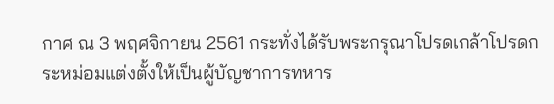กาศ ณ 3 พฤศจิกายน 2561 กระทั่งได้รับพระกรุณาโปรดเกล้าโปรดกระหม่อมแต่งตั้งให้เป็นผู้บัญชาการทหาร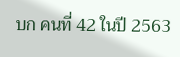บก คนที่ 42 ในปี 2563